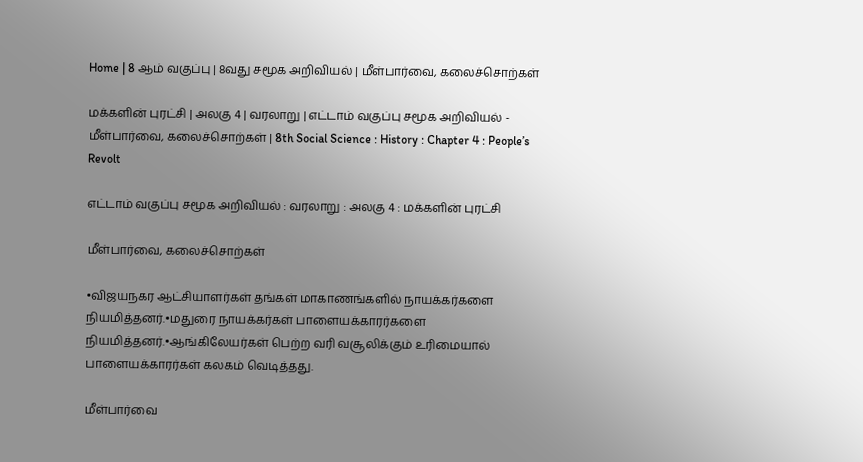Home | 8 ஆம் வகுப்பு | 8வது சமூக அறிவியல் | மீள்பார்வை, கலைச்சொற்கள்

மக்களின் புரட்சி | அலகு 4 | வரலாறு | எட்டாம் வகுப்பு சமூக அறிவியல் - மீள்பார்வை, கலைச்சொற்கள் | 8th Social Science : History : Chapter 4 : People’s Revolt

எட்டாம் வகுப்பு சமூக அறிவியல் : வரலாறு : அலகு 4 : மக்களின் புரட்சி

மீள்பார்வை, கலைச்சொற்கள்

•விஜயநகர ஆட்சியாளர்கள் தங்கள் மாகாணங்களில் நாயக்கர்களை நியமித்தனர்.•மதுரை நாயக்கர்கள் பாளையக்காரர்களை நியமித்தனர்.•ஆங்கிலேயர்கள் பெற்ற வரி வசூலிக்கும் உரிமையால் பாளையக்காரர்கள் கலகம் வெடித்தது.

மீள்பார்வை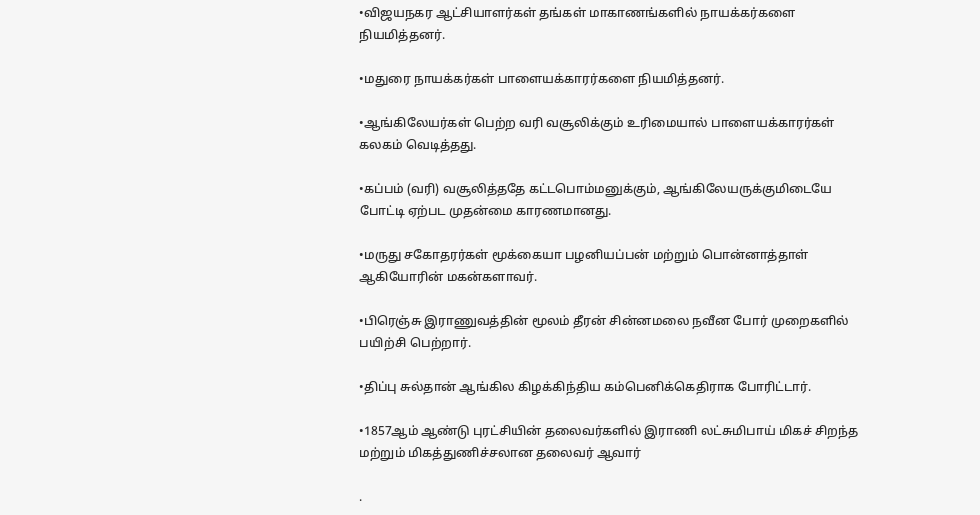•விஜயநகர ஆட்சியாளர்கள் தங்கள் மாகாணங்களில் நாயக்கர்களை நியமித்தனர்.

•மதுரை நாயக்கர்கள் பாளையக்காரர்களை நியமித்தனர்.

•ஆங்கிலேயர்கள் பெற்ற வரி வசூலிக்கும் உரிமையால் பாளையக்காரர்கள் கலகம் வெடித்தது.

•கப்பம் (வரி) வசூலித்ததே கட்டபொம்மனுக்கும், ஆங்கிலேயருக்குமிடையே போட்டி ஏற்பட முதன்மை காரணமானது.

•மருது சகோதரர்கள் மூக்கையா பழனியப்பன் மற்றும் பொன்னாத்தாள் ஆகியோரின் மகன்களாவர்.

•பிரெஞ்சு இராணுவத்தின் மூலம் தீரன் சின்னமலை நவீன போர் முறைகளில் பயிற்சி பெற்றார்.

•திப்பு சுல்தான் ஆங்கில கிழக்கிந்திய கம்பெனிக்கெதிராக போரிட்டார்.

•1857ஆம் ஆண்டு புரட்சியின் தலைவர்களில் இராணி லட்சுமிபாய் மிகச் சிறந்த மற்றும் மிகத்துணிச்சலான தலைவர் ஆவார்

.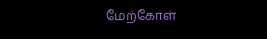மேற்கோள்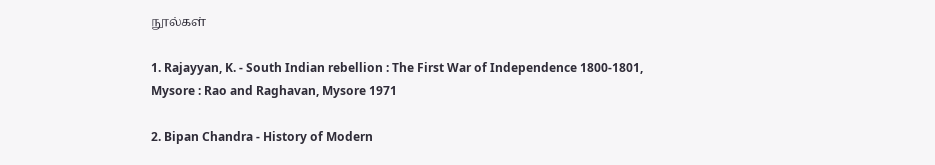நூல்கள்

1. Rajayyan, K. - South Indian rebellion : The First War of Independence 1800-1801, Mysore : Rao and Raghavan, Mysore 1971

2. Bipan Chandra - History of Modern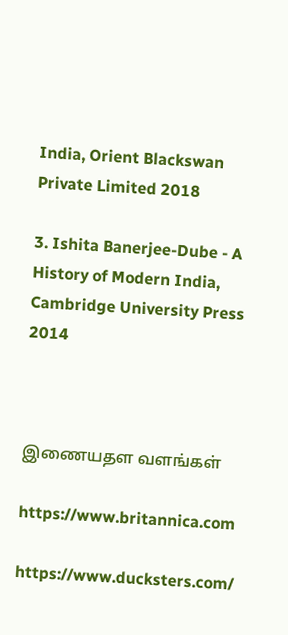India, Orient Blackswan Private Limited 2018

3. Ishita Banerjee-Dube - A History of Modern India, Cambridge University Press 2014



இணையதள வளங்கள்

https://www.britannica.com

https://www.ducksters.com/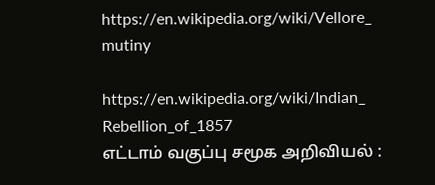https://en.wikipedia.org/wiki/Vellore_ mutiny

https://en.wikipedia.org/wiki/Indian_ Rebellion_of_1857
எட்டாம் வகுப்பு சமூக அறிவியல் :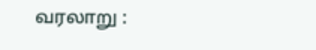வரலாறு :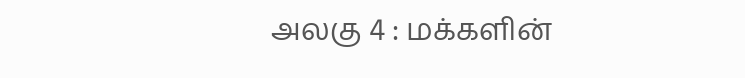அலகு 4 : மக்களின்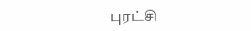புரட்சி